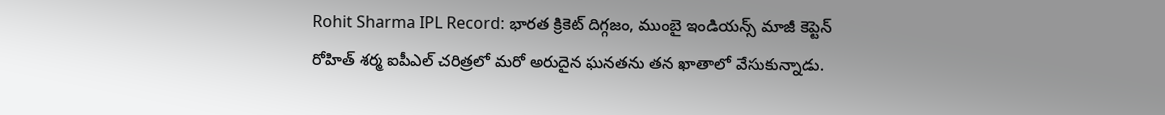Rohit Sharma IPL Record: భారత క్రికెట్ దిగ్గజం, ముంబై ఇండియన్స్ మాజీ కెప్టెన్ రోహిత్ శర్మ ఐపీఎల్ చరిత్రలో మరో అరుదైన ఘనతను తన ఖాతాలో వేసుకున్నాడు.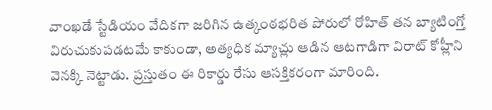వాంఖడే స్టేడియం వేదికగా జరిగిన ఉత్కంఠభరిత పోరులో రోహిత్ తన బ్యాటింగ్తో విరుచుకుపడటమే కాకుండా, అత్యధిక మ్యాచ్లు ఆడిన ఆటగాడిగా విరాట్ కోహ్లీని వెనక్కి నెట్టాడు. ప్రస్తుతం ఈ రికార్డు రేసు ఆసక్తికరంగా మారింది.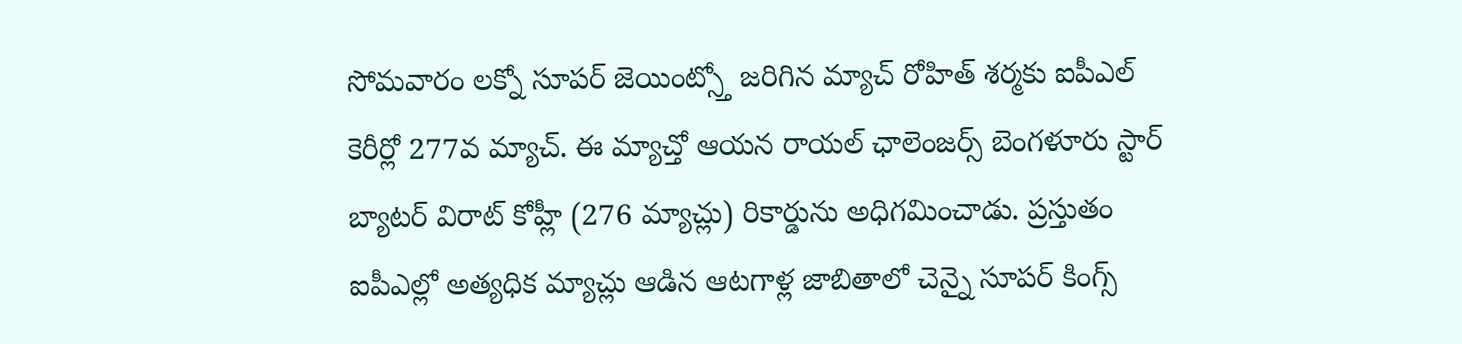సోమవారం లక్నో సూపర్ జెయింట్స్తో జరిగిన మ్యాచ్ రోహిత్ శర్మకు ఐపీఎల్ కెరీర్లో 277వ మ్యాచ్. ఈ మ్యాచ్తో ఆయన రాయల్ ఛాలెంజర్స్ బెంగళూరు స్టార్ బ్యాటర్ విరాట్ కోహ్లీ (276 మ్యాచ్లు) రికార్డును అధిగమించాడు. ప్రస్తుతం ఐపీఎల్లో అత్యధిక మ్యాచ్లు ఆడిన ఆటగాళ్ల జాబితాలో చెన్నై సూపర్ కింగ్స్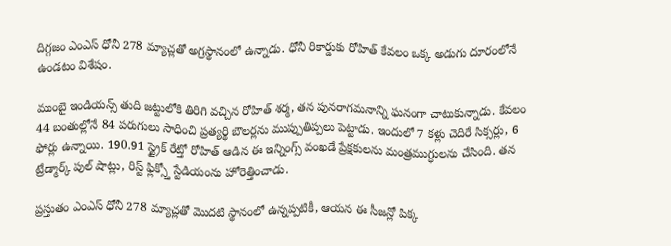దిగ్గజం ఎంఎస్ ధోనీ 278 మ్యాచ్లతో అగ్రస్థానంలో ఉన్నాడు. ధోనీ రికార్డుకు రోహిత్ కేవలం ఒక్క అడుగు దూరంలోనే ఉండటం విశేషం.

ముంబై ఇండియన్స్ తుది జట్టులోకి తిరిగి వచ్చిన రోహిత్ శర్మ, తన పునరాగమనాన్ని ఘనంగా చాటుకున్నాడు. కేవలం 44 బంతుల్లోనే 84 పరుగులు సాధించి ప్రత్యర్థి బౌలర్లను ముప్పుతిప్పలు పెట్టాడు. ఇందులో 7 కళ్లు చెదిరే సిక్సర్లు, 6 ఫోర్లు ఉన్నాయి. 190.91 స్ట్రైక్ రేట్తో రోహిత్ ఆడిన ఈ ఇన్నింగ్స్ వంఖడే ప్రేక్షకులను మంత్రముగ్ధులను చేసింది. తన ట్రేడ్మార్క్ పుల్ షాట్లు, రిస్ట్ ఫ్లిక్స్తో స్టేడియంను హోరెత్తించాడు.

ప్రస్తుతం ఎంఎస్ ధోనీ 278 మ్యాచ్లతో మొదటి స్థానంలో ఉన్నప్పటికీ, ఆయన ఈ సీజన్లో పిక్క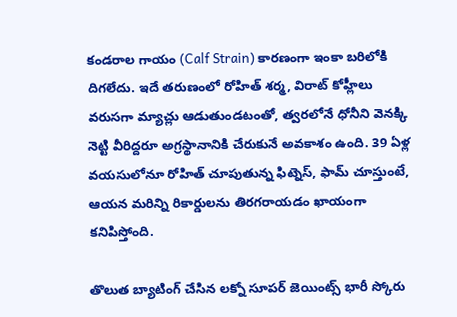కండరాల గాయం (Calf Strain) కారణంగా ఇంకా బరిలోకి దిగలేదు. ఇదే తరుణంలో రోహిత్ శర్మ, విరాట్ కోహ్లీలు వరుసగా మ్యాచ్లు ఆడుతుండటంతో, త్వరలోనే ధోనీని వెనక్కి నెట్టి వీరిద్దరూ అగ్రస్థానానికి చేరుకునే అవకాశం ఉంది. 39 ఏళ్ల వయసులోనూ రోహిత్ చూపుతున్న ఫిట్నెస్, ఫామ్ చూస్తుంటే, ఆయన మరిన్ని రికార్డులను తిరగరాయడం ఖాయంగా కనిపిస్తోంది.

తొలుత బ్యాటింగ్ చేసిన లక్నో సూపర్ జెయింట్స్ భారీ స్కోరు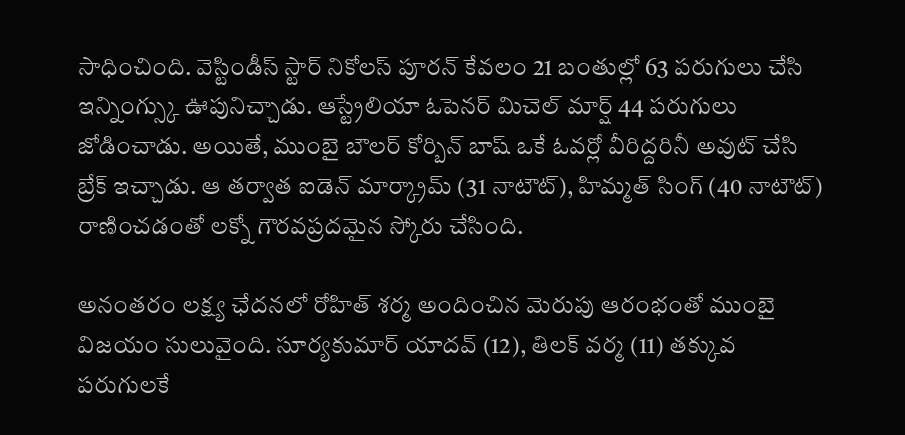సాధించింది. వెస్టిండీస్ స్టార్ నికోలస్ పూరన్ కేవలం 21 బంతుల్లో 63 పరుగులు చేసి ఇన్నింగ్స్కు ఊపునిచ్చాడు. ఆస్ట్రేలియా ఓపెనర్ మిచెల్ మార్ష్ 44 పరుగులు జోడించాడు. అయితే, ముంబై బౌలర్ కోర్బిన్ బాష్ ఒకే ఓవర్లో వీరిద్దరినీ అవుట్ చేసి బ్రేక్ ఇచ్చాడు. ఆ తర్వాత ఐడెన్ మార్క్రామ్ (31 నాటౌట్), హిమ్మత్ సింగ్ (40 నాటౌట్) రాణించడంతో లక్నో గౌరవప్రదమైన స్కోరు చేసింది.

అనంతరం లక్ష్య ఛేదనలో రోహిత్ శర్మ అందించిన మెరుపు ఆరంభంతో ముంబై విజయం సులువైంది. సూర్యకుమార్ యాదవ్ (12), తిలక్ వర్మ (11) తక్కువ పరుగులకే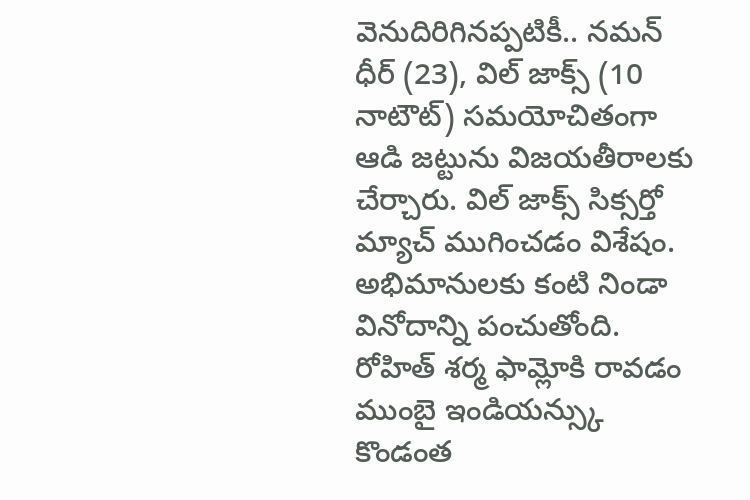వెనుదిరిగినప్పటికీ.. నమన్ ధీర్ (23), విల్ జాక్స్ (10 నాటౌట్) సమయోచితంగా ఆడి జట్టును విజయతీరాలకు చేర్చారు. విల్ జాక్స్ సిక్సర్తో మ్యాచ్ ముగించడం విశేషం. అభిమానులకు కంటి నిండా వినోదాన్ని పంచుతోంది. రోహిత్ శర్మ ఫామ్లోకి రావడం ముంబై ఇండియన్స్కు కొండంత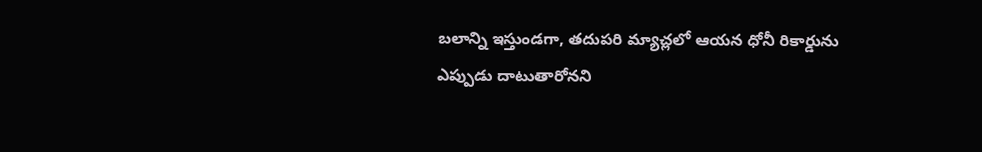బలాన్ని ఇస్తుండగా, తదుపరి మ్యాచ్లలో ఆయన ధోనీ రికార్డును ఎప్పుడు దాటుతారోనని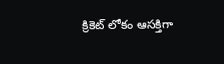క్రికెట్ లోకం ఆసక్తిగా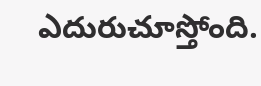ఎదురుచూస్తోంది.